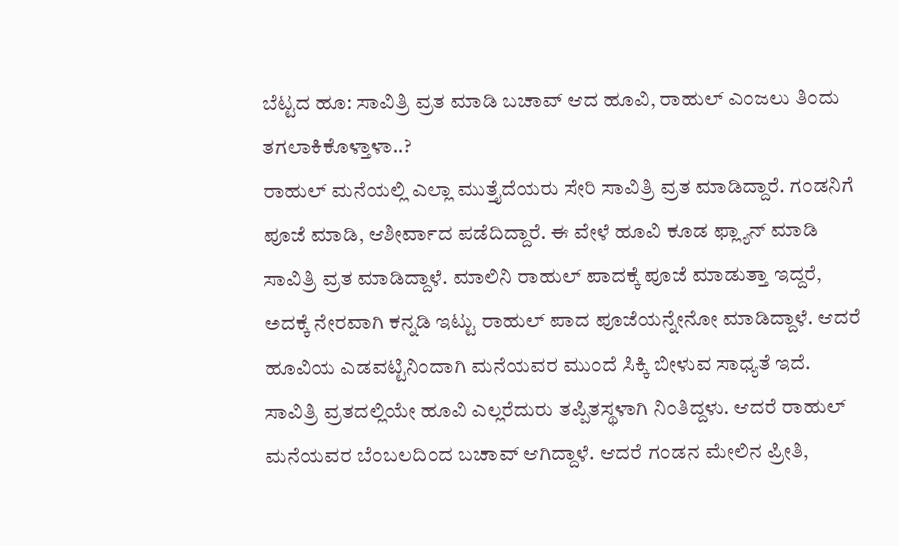ಬೆಟ್ಟದ ಹೂ: ಸಾವಿತ್ರಿ ವ್ರತ ಮಾಡಿ ಬಚಾವ್ ಆದ ಹೂವಿ, ರಾಹುಲ್ ಎಂಜಲು ತಿಂದು ತಗಲಾಕಿಕೊಳ್ತಾಳಾ..?
ರಾಹುಲ್ ಮನೆಯಲ್ಲಿ ಎಲ್ಲಾ ಮುತ್ತೈದೆಯರು ಸೇರಿ ಸಾವಿತ್ರಿ ವ್ರತ ಮಾಡಿದ್ದಾರೆ. ಗಂಡನಿಗೆ ಪೂಜೆ ಮಾಡಿ, ಆಶೀರ್ವಾದ ಪಡೆದಿದ್ದಾರೆ. ಈ ವೇಳೆ ಹೂವಿ ಕೂಡ ಫ್ಲ್ಯಾನ್ ಮಾಡಿ ಸಾವಿತ್ರಿ ವ್ರತ ಮಾಡಿದ್ದಾಳೆ. ಮಾಲಿನಿ ರಾಹುಲ್ ಪಾದಕ್ಕೆ ಪೂಜೆ ಮಾಡುತ್ತಾ ಇದ್ದರೆ, ಅದಕ್ಕೆ ನೇರವಾಗಿ ಕನ್ನಡಿ ಇಟ್ಟು ರಾಹುಲ್ ಪಾದ ಪೂಜೆಯನ್ನೇನೋ ಮಾಡಿದ್ದಾಳೆ. ಆದರೆ ಹೂವಿಯ ಎಡವಟ್ಟಿನಿಂದಾಗಿ ಮನೆಯವರ ಮುಂದೆ ಸಿಕ್ಕಿ ಬೀಳುವ ಸಾಧ್ಯತೆ ಇದೆ.
ಸಾವಿತ್ರಿ ವ್ರತದಲ್ಲಿಯೇ ಹೂವಿ ಎಲ್ಲರೆದುರು ತಪ್ಪಿತಸ್ಥಳಾಗಿ ನಿಂತಿದ್ದಳು. ಆದರೆ ರಾಹುಲ್ ಮನೆಯವರ ಬೆಂಬಲದಿಂದ ಬಚಾವ್ ಆಗಿದ್ದಾಳೆ. ಆದರೆ ಗಂಡನ ಮೇಲಿನ ಪ್ರೀತಿ,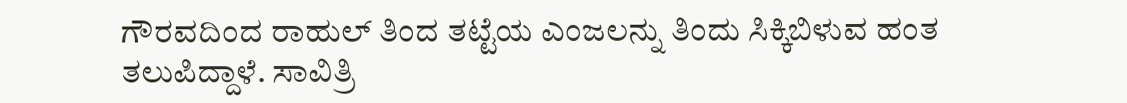ಗೌರವದಿಂದ ರಾಹುಲ್ ತಿಂದ ತಟ್ಟೆಯ ಎಂಜಲನ್ನು ತಿಂದು ಸಿಕ್ಕಿಬಿಳುವ ಹಂತ ತಲುಪಿದ್ದಾಳೆ. ಸಾವಿತ್ರಿ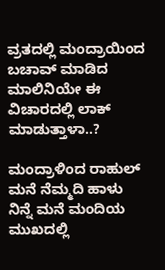ವ್ರತದಲ್ಲಿ ಮಂದ್ರಾಯಿಂದ ಬಚಾವ್ ಮಾಡಿದ ಮಾಲಿನಿಯೇ ಈ ವಿಚಾರದಲ್ಲಿ ಲಾಕ್ ಮಾಡುತ್ತಾಳಾ..?

ಮಂದ್ರಾಳಿಂದ ರಾಹುಲ್ ಮನೆ ನೆಮ್ಮದಿ ಹಾಳು
ನಿನ್ನೆ ಮನೆ ಮಂದಿಯ ಮುಖದಲ್ಲಿ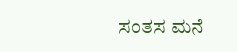ಸಂತಸ ಮನೆ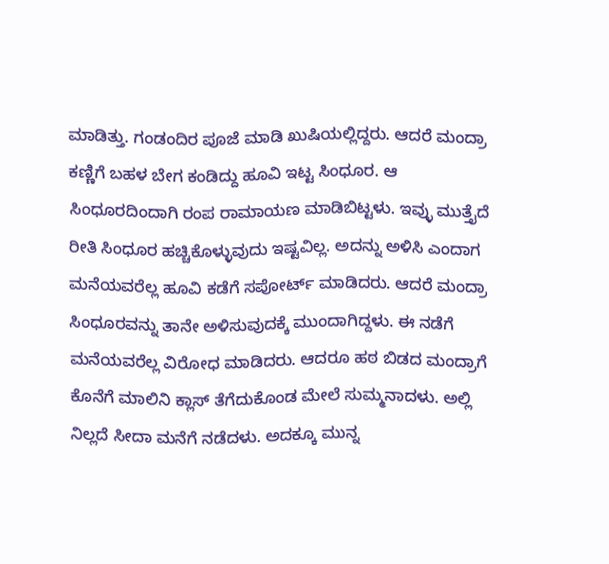ಮಾಡಿತ್ತು. ಗಂಡಂದಿರ ಪೂಜೆ ಮಾಡಿ ಖುಷಿಯಲ್ಲಿದ್ದರು. ಆದರೆ ಮಂದ್ರಾ ಕಣ್ಣಿಗೆ ಬಹಳ ಬೇಗ ಕಂಡಿದ್ದು ಹೂವಿ ಇಟ್ಟ ಸಿಂಧೂರ. ಆ ಸಿಂಧೂರದಿಂದಾಗಿ ರಂಪ ರಾಮಾಯಣ ಮಾಡಿಬಿಟ್ಟಳು. ಇವ್ಳು ಮುತ್ತೈದೆ ರೀತಿ ಸಿಂಧೂರ ಹಚ್ಚಿಕೊಳ್ಳುವುದು ಇಷ್ಟವಿಲ್ಲ. ಅದನ್ನು ಅಳಿಸಿ ಎಂದಾಗ ಮನೆಯವರೆಲ್ಲ ಹೂವಿ ಕಡೆಗೆ ಸಪೋರ್ಟ್ ಮಾಡಿದರು. ಆದರೆ ಮಂದ್ರಾ ಸಿಂಧೂರವನ್ನು ತಾನೇ ಅಳಿಸುವುದಕ್ಕೆ ಮುಂದಾಗಿದ್ದಳು. ಈ ನಡೆಗೆ ಮನೆಯವರೆಲ್ಲ ವಿರೋಧ ಮಾಡಿದರು. ಆದರೂ ಹಠ ಬಿಡದ ಮಂದ್ರಾಗೆ ಕೊನೆಗೆ ಮಾಲಿನಿ ಕ್ಲಾಸ್ ತೆಗೆದುಕೊಂಡ ಮೇಲೆ ಸುಮ್ಮನಾದಳು. ಅಲ್ಲಿ ನಿಲ್ಲದೆ ಸೀದಾ ಮನೆಗೆ ನಡೆದಳು. ಅದಕ್ಕೂ ಮುನ್ನ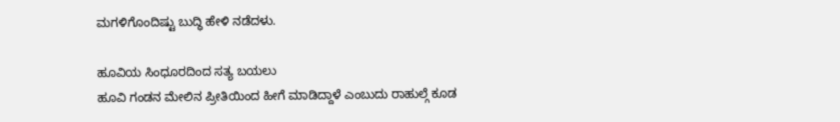ಮಗಳಿಗೊಂದಿಷ್ಟು ಬುದ್ಧಿ ಹೇಳಿ ನಡೆದಳು.

ಹೂವಿಯ ಸಿಂಧೂರದಿಂದ ಸತ್ಯ ಬಯಲು
ಹೂವಿ ಗಂಡನ ಮೇಲಿನ ಪ್ರೀತಿಯಿಂದ ಹೀಗೆ ಮಾಡಿದ್ದಾಳೆ ಎಂಬುದು ರಾಹುಲ್ಗೆ ಕೂಡ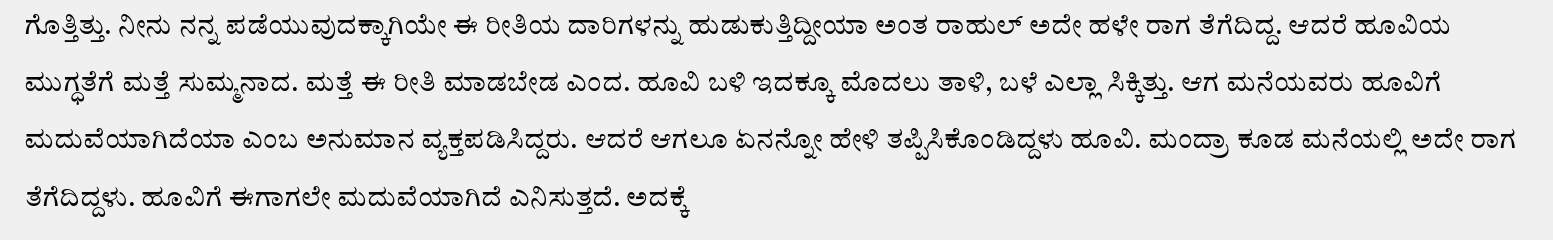ಗೊತ್ತಿತ್ತು. ನೀನು ನನ್ನ ಪಡೆಯುವುದಕ್ಕಾಗಿಯೇ ಈ ರೀತಿಯ ದಾರಿಗಳನ್ನು ಹುಡುಕುತ್ತಿದ್ದೀಯಾ ಅಂತ ರಾಹುಲ್ ಅದೇ ಹಳೇ ರಾಗ ತೆಗೆದಿದ್ದ. ಆದರೆ ಹೂವಿಯ ಮುಗ್ಧತೆಗೆ ಮತ್ತೆ ಸುಮ್ಮನಾದ. ಮತ್ತೆ ಈ ರೀತಿ ಮಾಡಬೇಡ ಎಂದ. ಹೂವಿ ಬಳಿ ಇದಕ್ಕೂ ಮೊದಲು ತಾಳಿ, ಬಳೆ ಎಲ್ಲಾ ಸಿಕ್ಕಿತ್ತು. ಆಗ ಮನೆಯವರು ಹೂವಿಗೆ ಮದುವೆಯಾಗಿದೆಯಾ ಎಂಬ ಅನುಮಾನ ವ್ಯಕ್ತಪಡಿಸಿದ್ದರು. ಆದರೆ ಆಗಲೂ ಏನನ್ನೋ ಹೇಳಿ ತಪ್ಪಿಸಿಕೊಂಡಿದ್ದಳು ಹೂವಿ. ಮಂದ್ರಾ ಕೂಡ ಮನೆಯಲ್ಲಿ ಅದೇ ರಾಗ ತೆಗೆದಿದ್ದಳು. ಹೂವಿಗೆ ಈಗಾಗಲೇ ಮದುವೆಯಾಗಿದೆ ಎನಿಸುತ್ತದೆ. ಅದಕ್ಕೆ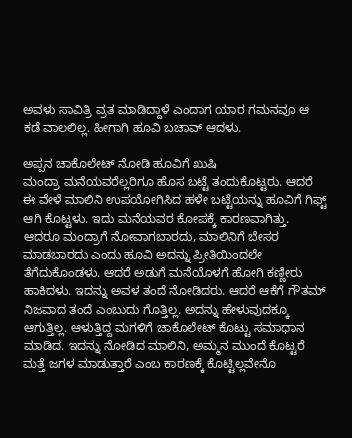ಅವಳು ಸಾವಿತ್ರಿ ವ್ರತ ಮಾಡಿದ್ದಾಳೆ ಎಂದಾಗ ಯಾರ ಗಮನವೂ ಆ ಕಡೆ ವಾಲಲಿಲ್ಲ. ಹೀಗಾಗಿ ಹೂವಿ ಬಚಾವ್ ಆದಳು.

ಅಪ್ಪನ ಚಾಕೊಲೇಟ್ ನೋಡಿ ಹೂವಿಗೆ ಖುಷಿ
ಮಂದ್ರಾ ಮನೆಯವರೆಲ್ಲರಿಗೂ ಹೊಸ ಬಟ್ಟೆ ತಂದುಕೊಟ್ಟರು. ಆದರೆ ಈ ವೇಳೆ ಮಾಲಿನಿ ಉಪಯೋಗಿಸಿದ ಹಳೇ ಬಟ್ಟೆಯನ್ನು ಹೂವಿಗೆ ಗಿಫ್ಟ್ ಆಗಿ ಕೊಟ್ಟಳು. ಇದು ಮನೆಯವರ ಕೋಪಕ್ಕೆ ಕಾರಣವಾಗಿತ್ತು. ಆದರೂ ಮಂದ್ರಾಗೆ ನೋವಾಗಬಾರದು, ಮಾಲಿನಿಗೆ ಬೇಸರ ಮಾಡಬಾರದು ಎಂದು ಹೂವಿ ಅದನ್ನು ಪ್ರೀತಿಯಿಂದಲೇ ತೆಗೆದುಕೊಂಡಳು. ಆದರೆ ಅಡುಗೆ ಮನೆಯೊಳಗೆ ಹೋಗಿ ಕಣ್ಣೀರು ಹಾಕಿದಳು. ಇದನ್ನು ಅವಳ ತಂದೆ ನೋಡಿದರು. ಆದರೆ ಆಕೆಗೆ ಗೌತಮ್ ನಿಜವಾದ ತಂದೆ ಎಂಬುದು ಗೊತ್ತಿಲ್ಲ. ಅದನ್ನು ಹೇಳುವುದಕ್ಕೂ ಆಗುತ್ತಿಲ್ಲ. ಆಳುತ್ತಿದ್ದ ಮಗಳಿಗೆ ಚಾಕೊಲೇಟ್ ಕೊಟ್ಟು ಸಮಾಧಾನ ಮಾಡಿದ. ಇದನ್ನು ನೋಡಿದ ಮಾಲಿನಿ, ಅಮ್ಮನ ಮುಂದೆ ಕೊಟ್ಟರೆ ಮತ್ತೆ ಜಗಳ ಮಾಡುತ್ತಾರೆ ಎಂಬ ಕಾರಣಕ್ಕೆ ಕೊಟ್ಟಿಲ್ಲವೇನೊ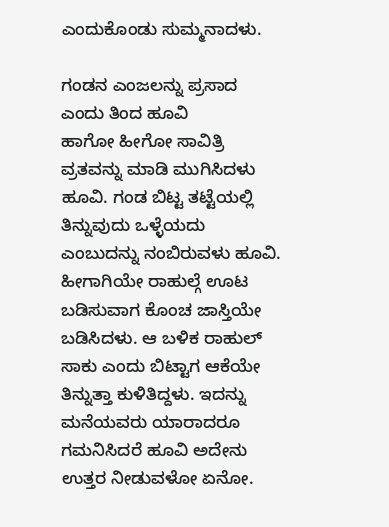ಎಂದುಕೊಂಡು ಸುಮ್ಮನಾದಳು.

ಗಂಡನ ಎಂಜಲನ್ನು ಪ್ರಸಾದ ಎಂದು ತಿಂದ ಹೂವಿ
ಹಾಗೋ ಹೀಗೋ ಸಾವಿತ್ರಿ ವ್ರತವನ್ನು ಮಾಡಿ ಮುಗಿಸಿದಳು ಹೂವಿ. ಗಂಡ ಬಿಟ್ಟ ತಟ್ಟೆಯಲ್ಲಿ ತಿನ್ನುವುದು ಒಳ್ಳೆಯದು ಎಂಬುದನ್ನು ನಂಬಿರುವಳು ಹೂವಿ. ಹೀಗಾಗಿಯೇ ರಾಹುಲ್ಗೆ ಊಟ ಬಡಿಸುವಾಗ ಕೊಂಚ ಜಾಸ್ತಿಯೇ ಬಡಿಸಿದಳು. ಆ ಬಳಿಕ ರಾಹುಲ್ ಸಾಕು ಎಂದು ಬಿಟ್ಟಾಗ ಆಕೆಯೇ ತಿನ್ನುತ್ತಾ ಕುಳಿತಿದ್ದಳು. ಇದನ್ನು ಮನೆಯವರು ಯಾರಾದರೂ ಗಮನಿಸಿದರೆ ಹೂವಿ ಅದೇನು ಉತ್ತರ ನೀಡುವಳೋ ಏನೋ.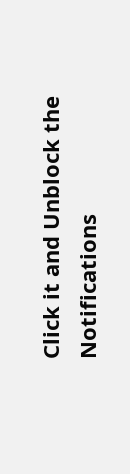Click it and Unblock the Notifications